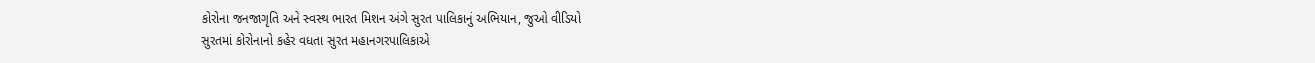કોરોના જનજાગૃતિ અને સ્વસ્થ ભારત મિશન અંગે સુરત પાલિકાનું અભિયાન, જુઓ વીડિયો
સુરતમાં કોરોનાનો કહેર વધતા સુરત મહાનગરપાલિકાએ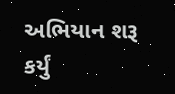અભિયાન શરૂ કર્યું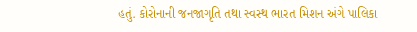હતું. કોરોનાની જનજાગૃતિ તથા સ્વસ્થ ભારત મિશન અંગે પાલિકા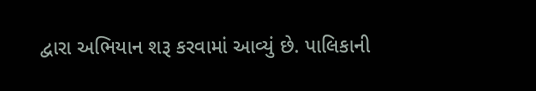દ્વારા અભિયાન શરૂ કરવામાં આવ્યું છે. પાલિકાની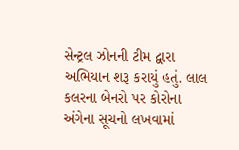સેન્ટ્રલ ઝોનની ટીમ દ્વારા અભિયાન શરૂ કરાયું હતું. લાલ કલરના બેનરો પર કોરોના અંગેના સૂચનો લખવામાં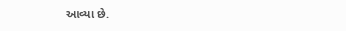આવ્યા છે.